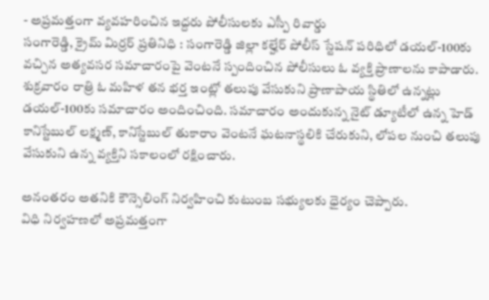- అప్రమత్తంగా వ్యవహరించిన ఇద్దరు పోలీసులకు ఎస్పీ రివార్డు
సంగారెడ్డి, క్రైమ్ మిర్రర్ ప్రతినిధి : సంగారెడ్డి జిల్లా కల్హేర్ పోలీస్ స్టేషన్ పరిధిలో డయల్-100కు వచ్చిన అత్యవసర సమాచారంపై వెంటనే స్పందించిన పోలీసులు ఓ వ్యక్తి ప్రాణాలను కాపాడారు. శుక్రవారం రాత్రి ఓ మహిళ తన భర్త ఇంట్లో తలుపు వేసుకుని ప్రాణాపాయ స్థితిలో ఉన్నట్లు డయల్-100కు సమాచారం అందించింది. సమాచారం అందుకున్న నైట్ డ్యూటీలో ఉన్న హెడ్ కానిస్టేబుల్ లక్ష్మణ్, కానిస్టేబుల్ తుకారాం వెంటనే ఘటనాస్థలికి చేరుకుని, లోపల నుంచి తలుపు వేసుకుని ఉన్న వ్యక్తిని సకాలంలో రక్షించారు.

అనంతరం అతనికి కౌన్సెలింగ్ నిర్వహించి కుటుంబ సభ్యులకు ధైర్యం చెప్పారు.
విధి నిర్వహణలో అప్రమత్తంగా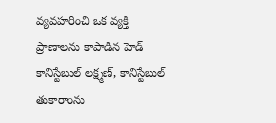వ్యవహరించి ఒక వ్యక్తి ప్రాణాలను కాపాడిన హెడ్ కానిస్టేబుల్ లక్ష్మణ్, కానిస్టేబుల్ తుకారాంను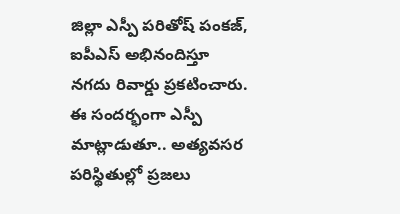జిల్లా ఎస్పీ పరితోష్ పంకజ్, ఐపీఎస్ అభినందిస్తూ నగదు రివార్డు ప్రకటించారు. ఈ సందర్భంగా ఎస్పీ మాట్లాడుతూ.. అత్యవసర పరిస్థితుల్లో ప్రజలు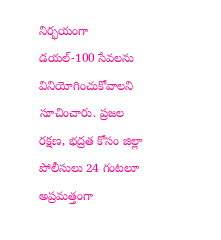నిర్భయంగా డయల్-100 సేవలను వినియోగించుకోవాలని సూచించారు. ప్రజల రక్షణ, భద్రత కోసం జిల్లా పోలీసులు 24 గంటలూ అప్రమత్తంగా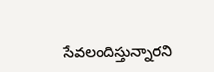సేవలందిస్తున్నారని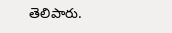తెలిపారు.